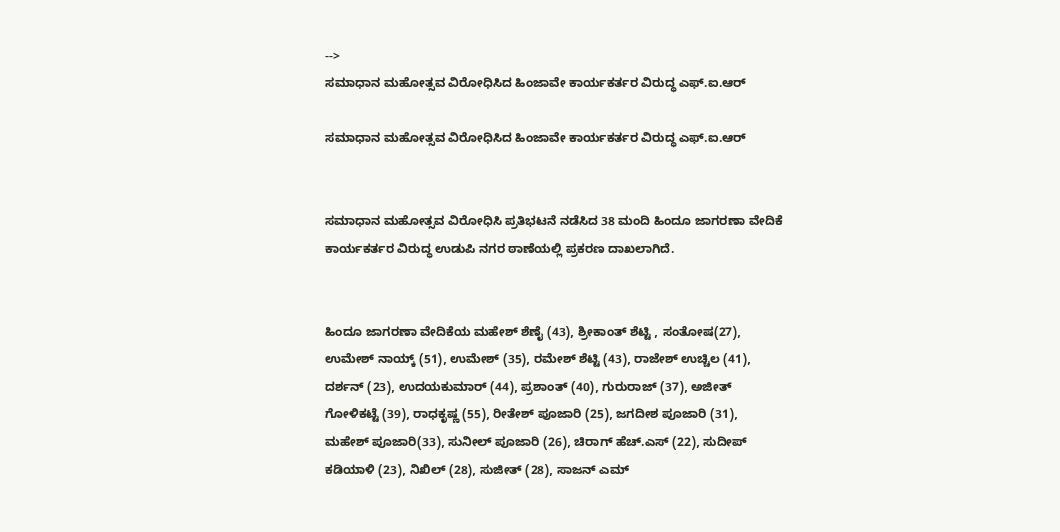-->
ಸಮಾಧಾನ ಮಹೋತ್ಸವ ವಿರೋಧಿಸಿದ ಹಿಂಜಾವೇ ಕಾರ್ಯಕರ್ತರ ವಿರುದ್ಧ ಎಫ್.ಐ.ಆರ್

ಸಮಾಧಾನ ಮಹೋತ್ಸವ ವಿರೋಧಿಸಿದ ಹಿಂಜಾವೇ ಕಾರ್ಯಕರ್ತರ ವಿರುದ್ಧ ಎಫ್.ಐ.ಆರ್


ಸಮಾಧಾನ ಮಹೋತ್ಸವ ವಿರೋಧಿಸಿ ಪ್ರತಿಭಟನೆ ನಡೆಸಿದ 38 ಮಂದಿ ಹಿಂದೂ ಜಾಗರಣಾ ವೇದಿಕೆ ಕಾರ್ಯಕರ್ತರ ವಿರುದ್ಧ ಉಡುಪಿ ನಗರ ಠಾಣೆಯಲ್ಲಿ ಪ್ರಕರಣ ದಾಖಲಾಗಿದೆ.


ಹಿಂದೂ ಜಾಗರಣಾ ವೇದಿಕೆಯ ಮಹೇಶ್ ಶೆಣೈ (43), ಶ್ರೀಕಾಂತ್ ಶೆಟ್ಟಿ , ಸಂತೋಷ(27), ಉಮೇಶ್ ನಾಯ್ಕ್ (51), ಉಮೇಶ್ (35), ರಮೇಶ್ ಶೆಟ್ಟಿ (43), ರಾಜೇಶ್ ಉಚ್ಚಿಲ (41), ದರ್ಶನ್ (23), ಉದಯಕುಮಾರ್ (44), ಪ್ರಶಾಂತ್ (40), ಗುರುರಾಜ್ (37), ಅಜೀತ್ ಗೋಳಿಕಟ್ಟೆ (39), ರಾಧಕೃಷ್ಣ (55), ರೀತೇಶ್ ಪೂಜಾರಿ (25), ಜಗದೀಶ ಪೂಜಾರಿ (31), ಮಹೇಶ್ ಪೂಜಾರಿ(33), ಸುನೀಲ್ ಪೂಜಾರಿ (26), ಚಿರಾಗ್ ಹೆಚ್.ಎಸ್ (22), ಸುದೀಪ್ ಕಡಿಯಾಳಿ (23), ನಿಖಿಲ್ (28), ಸುಜೀತ್ (28), ಸಾಜನ್ ಎಮ್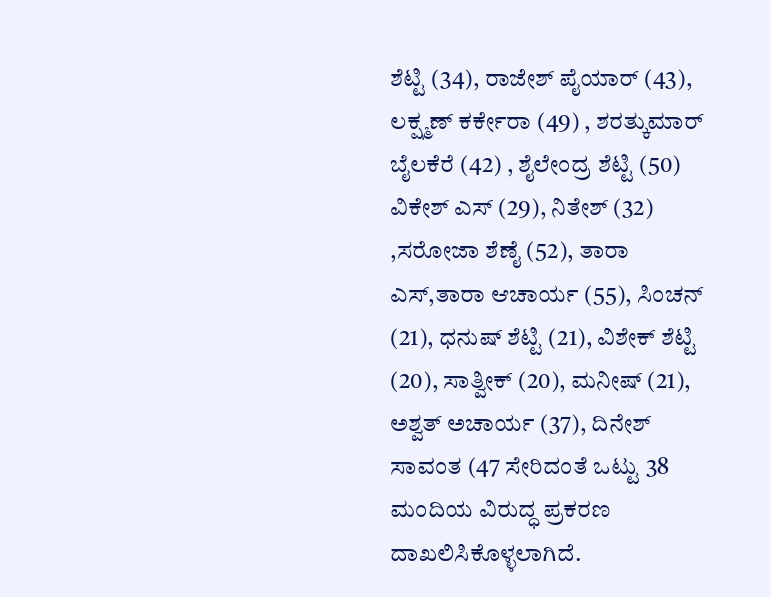ಶೆಟ್ಟಿ (34), ರಾಜೇಶ್ ಪೈಯಾರ್ (43), ಲಕ್ಷ್ಮಣ್ ಕರ್ಕೇರಾ (49) , ಶರತ್ಕುಮಾರ್ ಬೈಲಕೆರೆ (42) , ಶೈಲೇಂದ್ರ ಶೆಟ್ಟಿ (50) ವಿಕೇಶ್ ಎಸ್ (29), ನಿತೇಶ್ (32) ,ಸರೋಜಾ ಶೆಣೈ (52), ತಾರಾ ಎಸ್,ತಾರಾ ಆಚಾರ್ಯ (55), ಸಿಂಚನ್ (21), ಧನುಷ್ ಶೆಟ್ಟಿ (21), ವಿಶೇಕ್ ಶೆಟ್ಟಿ (20), ಸಾತ್ವೀಕ್ (20), ಮನೀಷ್ (21), ಅಶ್ವತ್ ಅಚಾರ್ಯ (37), ದಿನೇಶ್ ಸಾವಂತ (47 ಸೇರಿದಂತೆ ಒಟ್ಟು 38 ಮಂದಿಯ ವಿರುದ್ಧ ಪ್ರಕರಣ ದಾಖಲಿಸಿಕೊಳ್ಳಲಾಗಿದೆ.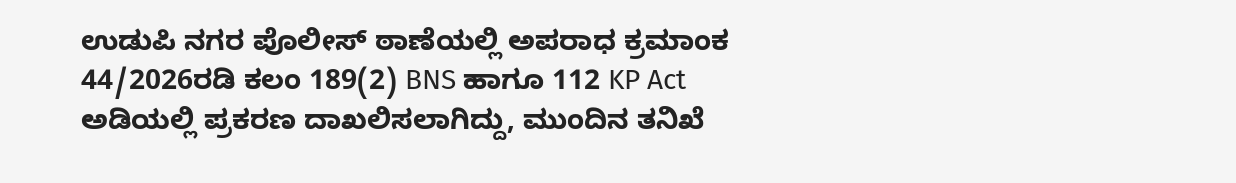ಉಡುಪಿ ನಗರ ಪೊಲೀಸ್ ಠಾಣೆಯಲ್ಲಿ ಅಪರಾಧ ಕ್ರಮಾಂಕ 44/2026ರಡಿ ಕಲಂ 189(2) BNS ಹಾಗೂ 112 KP Act ಅಡಿಯಲ್ಲಿ ಪ್ರಕರಣ ದಾಖಲಿಸಲಾಗಿದ್ದು, ಮುಂದಿನ ತನಿಖೆ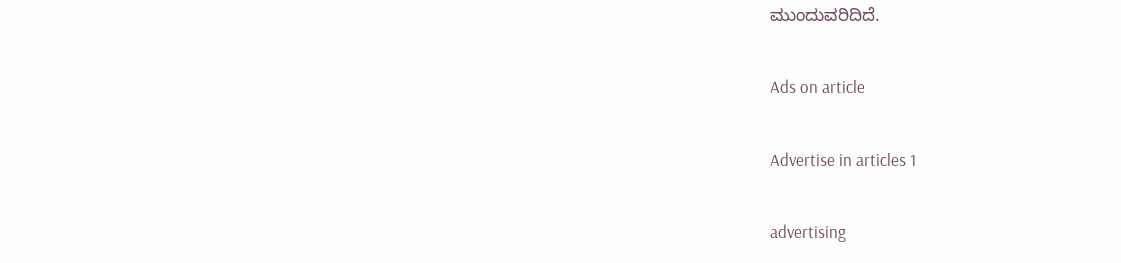ಮುಂದುವರಿದಿದೆ.

Ads on article

Advertise in articles 1

advertising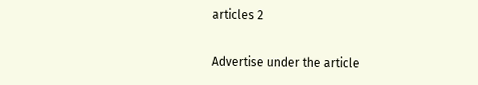articles 2

Advertise under the article